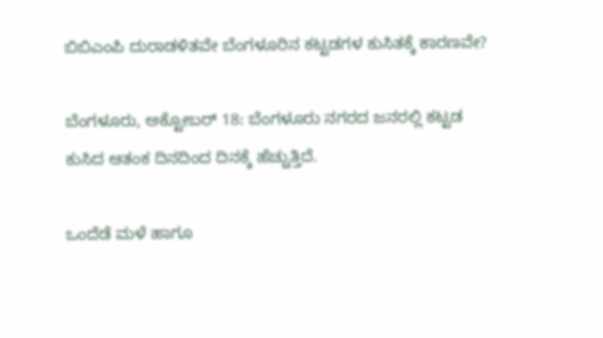ಬಿಬಿಎಂಪಿ ದುರಾಡಳಿತವೇ ಬೆಂಗಳೂರಿನ ಕಟ್ಟಡಗಳ ಕುಸಿತಕ್ಕೆ ಕಾರಣವೇ?

ಬೆಂಗಳೂರು, ಅಕ್ಟೋಬರ್ 18: ಬೆಂಗಳೂರು ನಗರದ ಜನರಲ್ಲಿ ಕಟ್ಟಡ ಕುಸಿದ ಆತಂಕ ದಿನದಿಂದ ದಿನಕ್ಕೆ ಹೆಚ್ಚುತ್ತಿದೆ.

ಒಂದೆಡೆ ಮಳೆ ಹಾಗೂ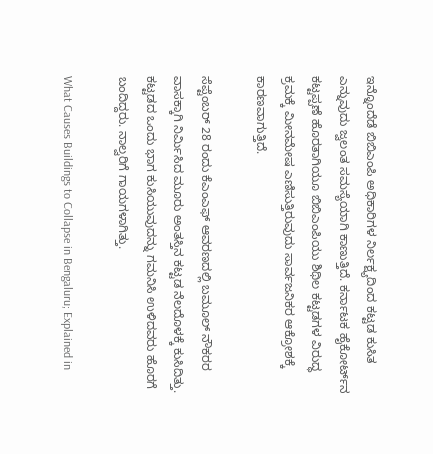ಇನ್ನೊಂದೆಡೆ ಬಿಬಿಎಂಪಿ ಅಧಿಕಾರಿಗಳ ನಿರ್ಲಕ್ಷ್ಯದಿಂದ ಕಟ್ಟಡ ಕುಸಿತ ಎನ್ನುವುದು ಜ್ವಲಂತ ಸಮಸ್ಯೆಯಾಗಿ ಕಾಣುತ್ತಿದೆ. ಕರ್ನಾಟಕ ಹೈಕೋರ್ಟ್‌ನ ಕಟ್ಟಪ್ಪಣೆ ಹೊರತಾಗಿಯೂ ಬಿಬಿಎಂಪಿಯು ಶಿಥಿಲ ಕಟ್ಟಡಗಳ ವಿರುದ್ಧ ಕ್ರಮಕ್ಕೆ ಮೀನಮೇಷ ಎಣಿಸುತ್ತಿರುವುದು ಸಾರ್ವಜನಿಕರ ಆಕ್ರೋಶಕ್ಕೆ ಕಾರಣವಾಗುತ್ತಿದೆ.

ಸೆಪ್ಟೆಂಬರ್ 28 ರಂದು ಕೆಎಂಎಫ್‌ ಆವರಣದಲ್ಲಿ ಬಮೂಲ್‌ ನೌಕರರ ವಾಸಕ್ಕಾಗಿ ನಿರ್ಮಿಸಿದ ಮೂರು ಅಂತಸ್ತಿನ ಕಟ್ಟಡ ನೆಲದೊಳಕ್ಕೆ ಕುಸಿದಿತ್ತು. ಕಟ್ಟಡದ ಒಂದು ಭಾಗ ಕುಸಿಯುವುದನ್ನು ಗಮನಿಸಿ ಉಳಿದವರು ಹೊರಗೆ ಬಂದಿದ್ದರು. ನಾಲ್ವರಿಗೆ ಗಾಯಗಳಾಗಿತ್ತು.

What Causes Buildings to Collapse in Bengaluru; Explained in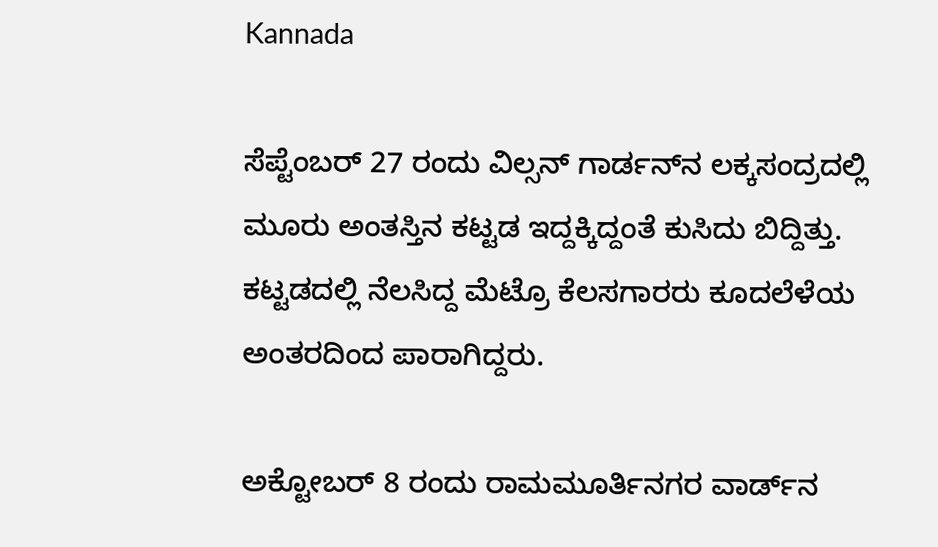Kannada

ಸೆಪ್ಟೆಂಬರ್ 27 ರಂದು ವಿಲ್ಸನ್‌ ಗಾರ್ಡನ್‌ನ ಲಕ್ಕಸಂದ್ರದಲ್ಲಿ ಮೂರು ಅಂತಸ್ತಿನ ಕಟ್ಟಡ ಇದ್ದಕ್ಕಿದ್ದಂತೆ ಕುಸಿದು ಬಿದ್ದಿತ್ತು. ಕಟ್ಟಡದಲ್ಲಿ ನೆಲಸಿದ್ದ ಮೆಟ್ರೊ ಕೆಲಸಗಾರರು ಕೂದಲೆಳೆಯ ಅಂತರದಿಂದ ಪಾರಾಗಿದ್ದರು.

ಅಕ್ಟೋಬರ್ 8 ರಂದು ರಾಮಮೂರ್ತಿನಗರ ವಾರ್ಡ್‌ನ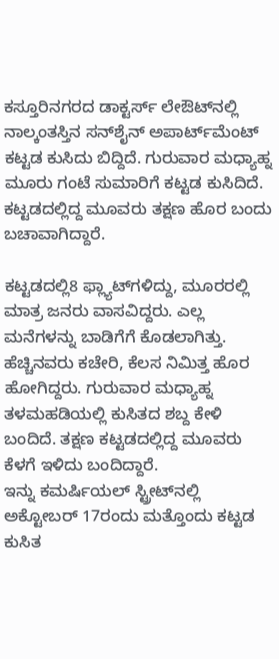ಕಸ್ತೂರಿನಗರದ ಡಾಕ್ಟರ್ಸ್‌ ಲೇಔಟ್‌ನಲ್ಲಿ ನಾಲ್ಕಂತಸ್ತಿನ ಸನ್‌ಶೈನ್‌ ಅಪಾರ್ಟ್‌ಮೆಂಟ್‌ ಕಟ್ಟಡ ಕುಸಿದು ಬಿದ್ದಿದೆ. ಗುರುವಾರ ಮಧ್ಯಾಹ್ನ ಮೂರು ಗಂಟೆ ಸುಮಾರಿಗೆ ಕಟ್ಟಡ ಕುಸಿದಿದೆ. ಕಟ್ಟಡದಲ್ಲಿದ್ದ ಮೂವರು ತಕ್ಷಣ ಹೊರ ಬಂದು ಬಚಾವಾಗಿದ್ದಾರೆ.

ಕಟ್ಟಡದಲ್ಲಿ8 ಫ್ಲ್ಯಾಟ್‌ಗಳಿದ್ದು, ಮೂರರಲ್ಲಿ ಮಾತ್ರ ಜನರು ವಾಸವಿದ್ದರು. ಎಲ್ಲ ಮನೆಗಳನ್ನು ಬಾಡಿಗೆಗೆ ಕೊಡಲಾಗಿತ್ತು. ಹೆಚ್ಚಿನವರು ಕಚೇರಿ, ಕೆಲಸ ನಿಮಿತ್ತ ಹೊರ ಹೋಗಿದ್ದರು. ಗುರುವಾರ ಮಧ್ಯಾಹ್ನ ತಳಮಹಡಿಯಲ್ಲಿ ಕುಸಿತದ ಶಬ್ದ ಕೇಳಿ ಬಂದಿದೆ. ತಕ್ಷಣ ಕಟ್ಟಡದಲ್ಲಿದ್ದ ಮೂವರು ಕೆಳಗೆ ಇಳಿದು ಬಂದಿದ್ದಾರೆ.
ಇನ್ನು ಕಮರ್ಷಿಯಲ್ ಸ್ಟ್ರೀಟ್‌ನಲ್ಲಿ ಅಕ್ಟೋಬರ್ 17ರಂದು ಮತ್ತೊಂದು ಕಟ್ಟಡ ಕುಸಿತ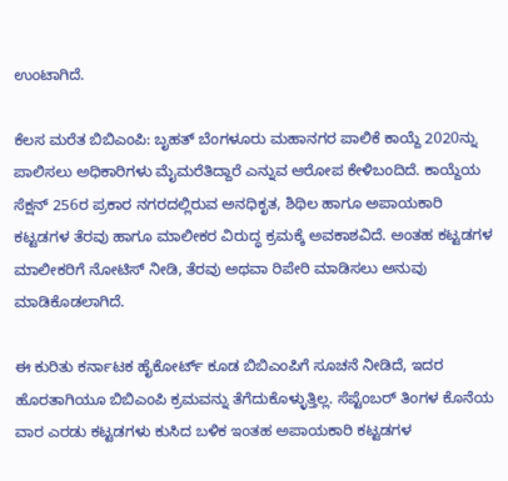ಉಂಟಾಗಿದೆ.

ಕೆಲಸ ಮರೆತ ಬಿಬಿಎಂಪಿ: ಬೃಹತ್ ಬೆಂಗಳೂರು ಮಹಾನಗರ ಪಾಲಿಕೆ ಕಾಯ್ದೆ 2020ನ್ನು ಪಾಲಿಸಲು ಅಧಿಕಾರಿಗಳು ಮೈಮರೆತಿದ್ದಾರೆ ಎನ್ನುವ ಆರೋಪ ಕೇಳಿಬಂದಿದೆ. ಕಾಯ್ದೆಯ ಸೆಕ್ಷನ್ 256ರ ಪ್ರಕಾರ ನಗರದಲ್ಲಿರುವ ಅನಧಿಕೃತ, ಶಿಥಿಲ ಹಾಗೂ ಅಪಾಯಕಾರಿ ಕಟ್ಟಡಗಳ ತೆರವು ಹಾಗೂ ಮಾಲೀಕರ ವಿರುದ್ಧ ಕ್ರಮಕ್ಕೆ ಅವಕಾಶವಿದೆ. ಅಂತಹ ಕಟ್ಟಡಗಳ ಮಾಲೀಕರಿಗೆ ನೋಟಿಸ್ ನೀಡಿ, ತೆರವು ಅಥವಾ ರಿಪೇರಿ ಮಾಡಿಸಲು ಅನುವು ಮಾಡಿಕೊಡಲಾಗಿದೆ.

ಈ ಕುರಿತು ಕರ್ನಾಟಕ ಹೈಕೋರ್ಟ್ ಕೂಡ ಬಿಬಿಎಂಪಿಗೆ ಸೂಚನೆ ನೀಡಿದೆ, ಇದರ ಹೊರತಾಗಿಯೂ ಬಿಬಿಎಂಪಿ ಕ್ರಮವನ್ನು ತೆಗೆದುಕೊಳ್ಳುತ್ತಿಲ್ಲ. ಸೆಪ್ಟೆಂಬರ್ ತಿಂಗಳ ಕೊನೆಯ ವಾರ ಎರಡು ಕಟ್ಟಡಗಳು ಕುಸಿದ ಬಳಿಕ ಇಂತಹ ಅಪಾಯಕಾರಿ ಕಟ್ಟಡಗಳ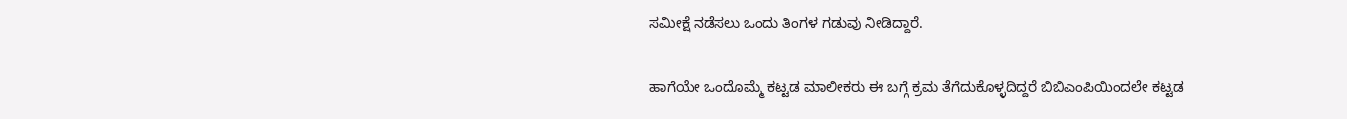ಸಮೀಕ್ಷೆ ನಡೆಸಲು ಒಂದು ತಿಂಗಳ ಗಡುವು ನೀಡಿದ್ದಾರೆ.

ಹಾಗೆಯೇ ಒಂದೊಮ್ಮೆ ಕಟ್ಟಡ ಮಾಲೀಕರು ಈ ಬಗ್ಗೆ ಕ್ರಮ ತೆಗೆದುಕೊಳ್ಳದಿದ್ದರೆ ಬಿಬಿಎಂಪಿಯಿಂದಲೇ ಕಟ್ಟಡ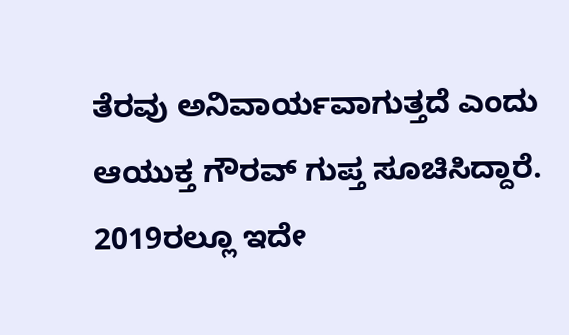ತೆರವು ಅನಿವಾರ್ಯವಾಗುತ್ತದೆ ಎಂದು ಆಯುಕ್ತ ಗೌರವ್ ಗುಪ್ತ ಸೂಚಿಸಿದ್ದಾರೆ.
2019ರಲ್ಲೂ ಇದೇ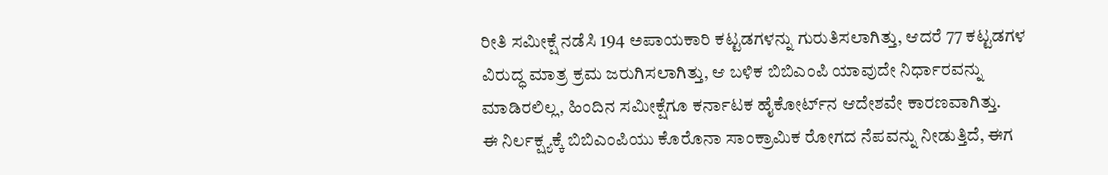ರೀತಿ ಸಮೀಕ್ಷೆ ನಡೆಸಿ 194 ಅಪಾಯಕಾರಿ ಕಟ್ಟಡಗಳನ್ನು ಗುರುತಿಸಲಾಗಿತ್ತು, ಆದರೆ 77 ಕಟ್ಟಡಗಳ ವಿರುದ್ಧ ಮಾತ್ರ ಕ್ರಮ ಜರುಗಿಸಲಾಗಿತ್ತು, ಆ ಬಳಿಕ ಬಿಬಿಎಂಪಿ ಯಾವುದೇ ನಿರ್ಧಾರವನ್ನು ಮಾಡಿರಲಿಲ್ಲ, ಹಿಂದಿನ ಸಮೀಕ್ಷೆಗೂ ಕರ್ನಾಟಕ ಹೈಕೋರ್ಟ್‌ನ ಆದೇಶವೇ ಕಾರಣವಾಗಿತ್ತು.
ಈ ನಿರ್ಲಕ್ಷ್ಯಕ್ಕೆ ಬಿಬಿಎಂಪಿಯು ಕೊರೊನಾ ಸಾಂಕ್ರಾಮಿಕ ರೋಗದ ನೆಪವನ್ನು ನೀಡುತ್ತಿದೆ, ಈಗ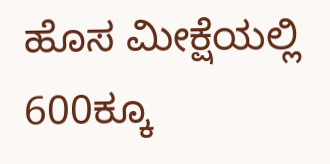ಹೊಸ ಮೀಕ್ಷೆಯಲ್ಲಿ 600ಕ್ಕೂ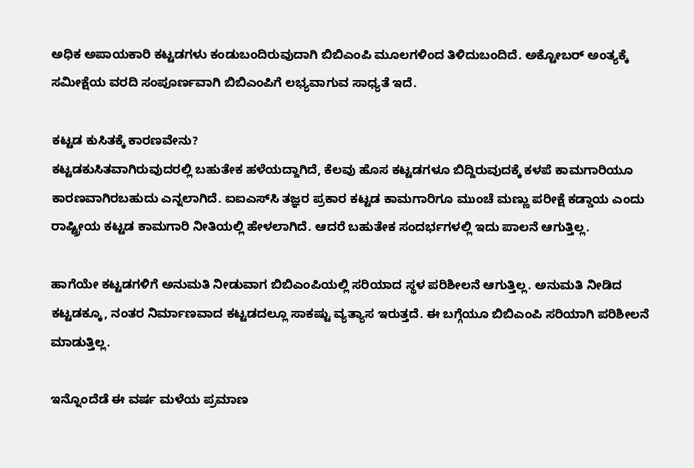ಅಧಿಕ ಅಪಾಯಕಾರಿ ಕಟ್ಟಡಗಳು ಕಂಡುಬಂದಿರುವುದಾಗಿ ಬಿಬಿಎಂಪಿ ಮೂಲಗಳಿಂದ ತಿಳಿದುಬಂದಿದೆ. ಅಕ್ಟೋಬರ್ ಅಂತ್ಯಕ್ಕೆ ಸಮೀಕ್ಷೆಯ ವರದಿ ಸಂಪೂರ್ಣವಾಗಿ ಬಿಬಿಎಂಪಿಗೆ ಲಭ್ಯವಾಗುವ ಸಾಧ್ಯತೆ ಇದೆ.

ಕಟ್ಟಡ ಕುಸಿತಕ್ಕೆ ಕಾರಣವೇನು?
ಕಟ್ಟಡಕುಸಿತವಾಗಿರುವುದರಲ್ಲಿ ಬಹುತೇಕ ಹಳೆಯದ್ದಾಗಿದೆ, ಕೆಲವು ಹೊಸ ಕಟ್ಟಡಗಳೂ ಬಿದ್ದಿರುವುದಕ್ಕೆ ಕಳಪೆ ಕಾಮಗಾರಿಯೂ ಕಾರಣವಾಗಿರಬಹುದು ಎನ್ನಲಾಗಿದೆ. ಐಐಎಸ್‌ಸಿ ತಜ್ಞರ ಪ್ರಕಾರ ಕಟ್ಟಡ ಕಾಮಗಾರಿಗೂ ಮುಂಚೆ ಮಣ್ಣು ಪರೀಕ್ಷೆ ಕಡ್ಡಾಯ ಎಂದು ರಾಷ್ಟ್ರೀಯ ಕಟ್ಟಡ ಕಾಮಗಾರಿ ನೀತಿಯಲ್ಲಿ ಹೇಳಲಾಗಿದೆ. ಆದರೆ ಬಹುತೇಕ ಸಂದರ್ಭಗಳಲ್ಲಿ ಇದು ಪಾಲನೆ ಆಗುತ್ತಿಲ್ಲ.

ಹಾಗೆಯೇ ಕಟ್ಟಡಗಳಿಗೆ ಅನುಮತಿ ನೀಡುವಾಗ ಬಿಬಿಎಂಪಿಯಲ್ಲಿ ಸರಿಯಾದ ಸ್ಥಳ ಪರಿಶೀಲನೆ ಆಗುತ್ತಿಲ್ಲ. ಅನುಮತಿ ನೀಡಿದ ಕಟ್ಟಡಕ್ಕೂ, ನಂತರ ನಿರ್ಮಾಣವಾದ ಕಟ್ಟಡದಲ್ಲೂ ಸಾಕಷ್ಟು ವ್ಯತ್ಯಾಸ ಇರುತ್ತದೆ. ಈ ಬಗ್ಗೆಯೂ ಬಿಬಿಎಂಪಿ ಸರಿಯಾಗಿ ಪರಿಶೀಲನೆ ಮಾಡುತ್ತಿಲ್ಲ.

ಇನ್ನೊಂದೆಡೆ ಈ ವರ್ಷ ಮಳೆಯ ಪ್ರಮಾಣ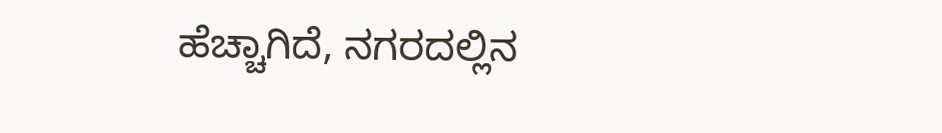ಹೆಚ್ಚಾಗಿದೆ, ನಗರದಲ್ಲಿನ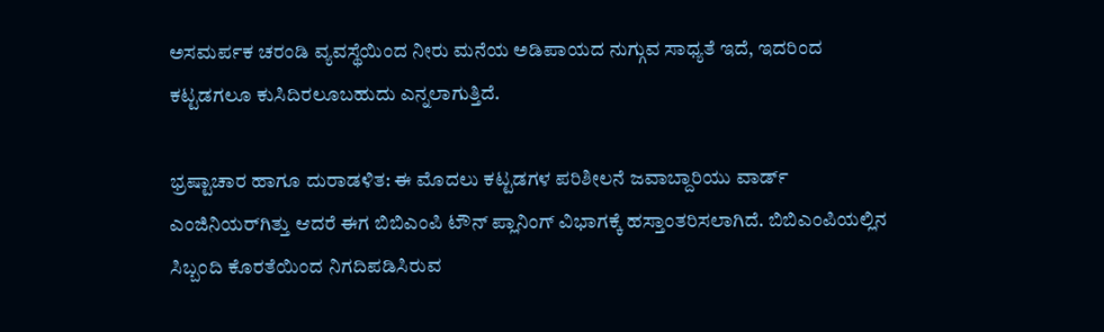ಅಸಮರ್ಪಕ ಚರಂಡಿ ವ್ಯವಸ್ಥೆಯಿಂದ ನೀರು ಮನೆಯ ಅಡಿಪಾಯದ ನುಗ್ಗುವ ಸಾಧ್ಯತೆ ಇದೆ, ಇದರಿಂದ ಕಟ್ಟಡಗಲೂ ಕುಸಿದಿರಲೂಬಹುದು ಎನ್ನಲಾಗುತ್ತಿದೆ.

ಭ್ರಷ್ಟಾಚಾರ ಹಾಗೂ ದುರಾಡಳಿತ: ಈ ಮೊದಲು ಕಟ್ಟಡಗಳ ಪರಿಶೀಲನೆ ಜವಾಬ್ದಾರಿಯು ವಾರ್ಡ್ ಎಂಜಿನಿಯರ್‌ಗಿತ್ತು ಆದರೆ ಈಗ ಬಿಬಿಎಂಪಿ ಟೌನ್ ಪ್ಲಾನಿಂಗ್ ವಿಭಾಗಕ್ಕೆ ಹಸ್ತಾಂತರಿಸಲಾಗಿದೆ. ಬಿಬಿಎಂಪಿಯಲ್ಲಿನ ಸಿಬ್ಬಂದಿ ಕೊರತೆಯಿಂದ ನಿಗದಿಪಡಿಸಿರುವ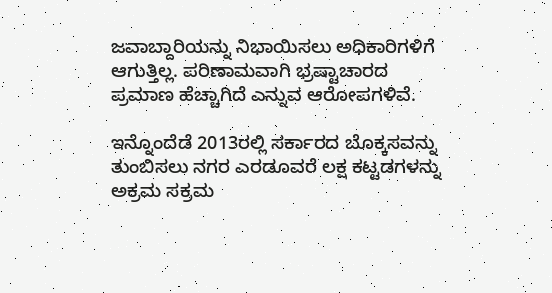ಜವಾಬ್ದಾರಿಯನ್ನು ನಿಭಾಯಿಸಲು ಅಧಿಕಾರಿಗಳಿಗೆ ಆಗುತ್ತಿಲ್ಲ. ಪರಿಣಾಮವಾಗಿ ಭ್ರಷ್ಟಾಚಾರದ ಪ್ರಮಾಣ ಹೆಚ್ಚಾಗಿದೆ ಎನ್ನುವ ಆರೋಪಗಳಿವೆ.

ಇನ್ನೊಂದೆಡೆ 2013ರಲ್ಲಿ ಸರ್ಕಾರದ ಬೊಕ್ಕಸವನ್ನು ತುಂಬಿಸಲು ನಗರ ಎರಡೂವರೆ ಲಕ್ಷ ಕಟ್ಟಡಗಳನ್ನು ಅಕ್ರಮ ಸಕ್ರಮ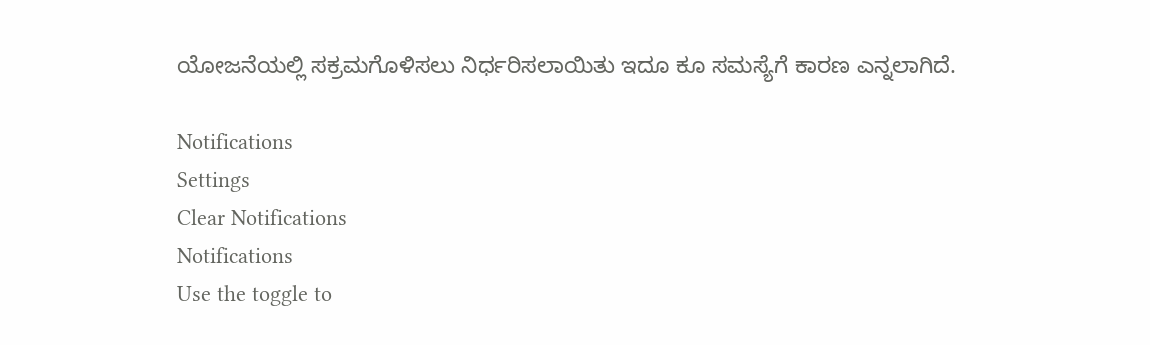ಯೋಜನೆಯಲ್ಲಿ ಸಕ್ರಮಗೊಳಿಸಲು ನಿರ್ಧರಿಸಲಾಯಿತು ಇದೂ ಕೂ ಸಮಸ್ಯೆಗೆ ಕಾರಣ ಎನ್ನಲಾಗಿದೆ.

Notifications
Settings
Clear Notifications
Notifications
Use the toggle to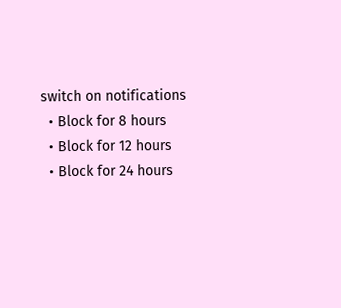switch on notifications
  • Block for 8 hours
  • Block for 12 hours
  • Block for 24 hours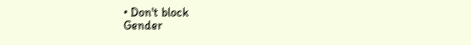• Don't block
Gender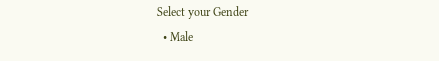Select your Gender
  • Male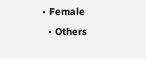• Female
  • Others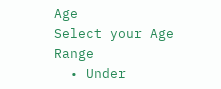Age
Select your Age Range
  • Under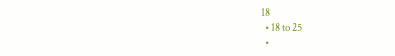18
  • 18 to 25
  •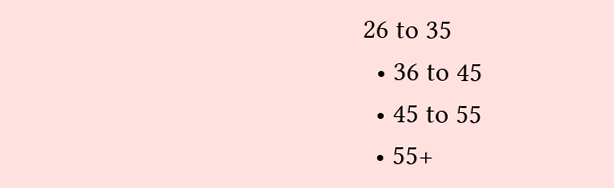26 to 35
  • 36 to 45
  • 45 to 55
  • 55+